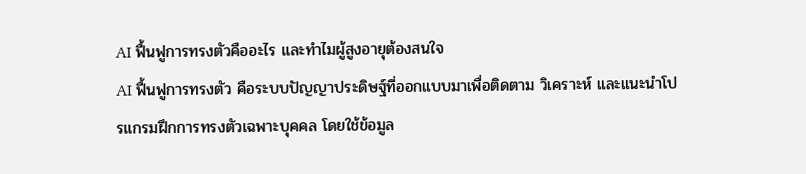AI ฟื้นฟูการทรงตัวคืออะไร และทำไมผู้สูงอายุต้องสนใจ
AI ฟื้นฟูการทรงตัว คือระบบปัญญาประดิษฐ์ที่ออกแบบมาเพื่อติดตาม วิเคราะห์ และแนะนำโปรแกรมฝึกการทรงตัวเฉพาะบุคคล โดยใช้ข้อมูล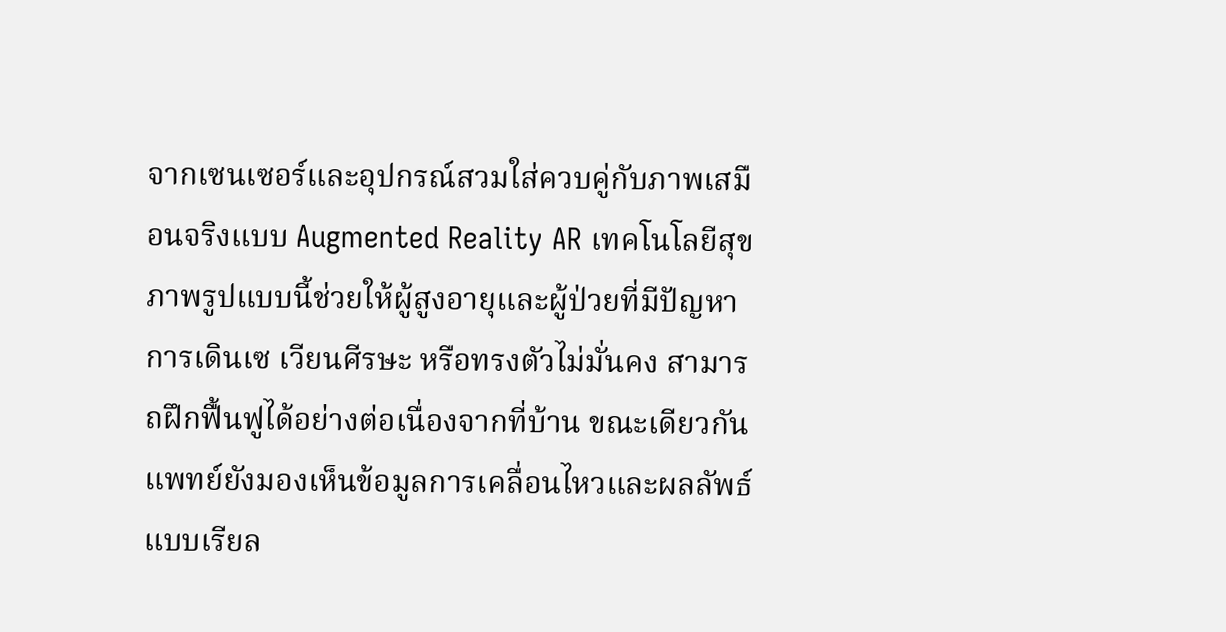จากเซนเซอร์และอุปกรณ์สวมใส่ควบคู่กับภาพเสมือนจริงแบบ Augmented Reality AR เทคโนโลยีสุขภาพรูปแบบนี้ช่วยให้ผู้สูงอายุและผู้ป่วยที่มีปัญหาการเดินเซ เวียนศีรษะ หรือทรงตัวไม่มั่นคง สามารถฝึกฟื้นฟูได้อย่างต่อเนื่องจากที่บ้าน ขณะเดียวกันแพทย์ยังมองเห็นข้อมูลการเคลื่อนไหวและผลลัพธ์แบบเรียล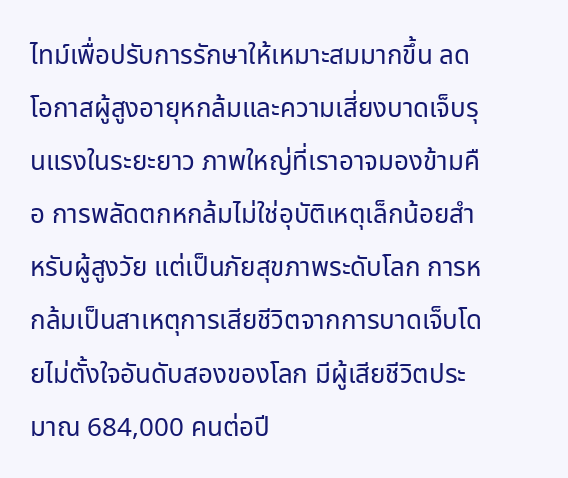ไทม์เพื่อปรับการรักษาให้เหมาะสมมากขึ้น ลดโอกาสผู้สูงอายุหกล้มและความเสี่ยงบาดเจ็บรุนแรงในระยะยาว ภาพใหญ่ที่เราอาจมองข้ามคือ การพลัดตกหกล้มไม่ใช่อุบัติเหตุเล็กน้อยสำหรับผู้สูงวัย แต่เป็นภัยสุขภาพระดับโลก การหกล้มเป็นสาเหตุการเสียชีวิตจากการบาดเจ็บโดยไม่ตั้งใจอันดับสองของโลก มีผู้เสียชีวิตประมาณ 684,000 คนต่อปี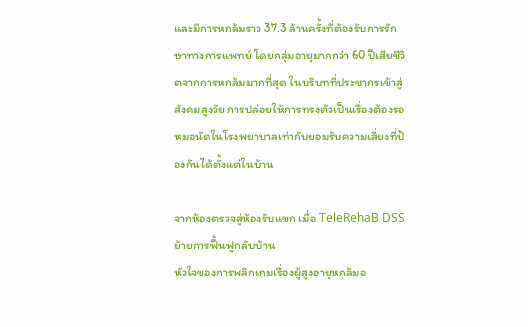และมีการหกล้มราว 37.3 ล้านครั้งที่ต้องรับการรักษาทางการแพทย์ โดยกลุ่มอายุมากกว่า 60 ปีเสียชีวิตจากการหกล้มมากที่สุด ในบริบทที่ประชากรเข้าสู่สังคมสูงวัย การปล่อยให้การทรงตัวเป็นเรื่องต้องรอหมอนัดในโรงพยาบาลเท่ากับยอมรับความเสี่ยงที่ป้องกันได้ตั้งแต่ในบ้าน

จากห้องตรวจสู่ห้องรับแขก เมื่อ TeleRehaB DSS ย้ายการฟื้นฟูกลับบ้าน
หัวใจของการพลิกเกมเรื่องผู้สูงอายุหกล้มอ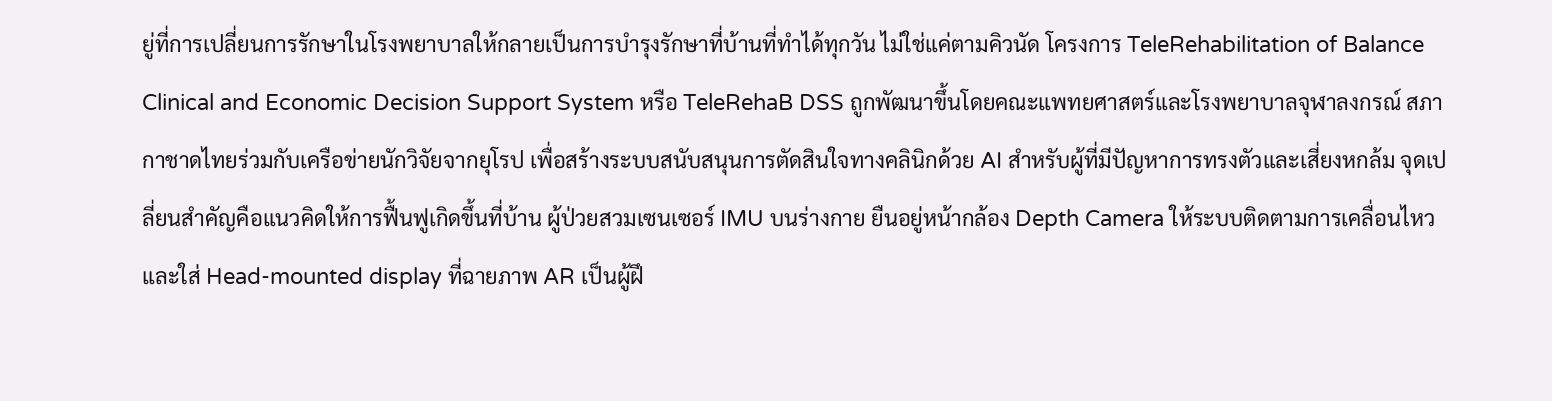ยู่ที่การเปลี่ยนการรักษาในโรงพยาบาลให้กลายเป็นการบำรุงรักษาที่บ้านที่ทำได้ทุกวัน ไม่ใช่แค่ตามคิวนัด โครงการ TeleRehabilitation of Balance Clinical and Economic Decision Support System หรือ TeleRehaB DSS ถูกพัฒนาขึ้นโดยคณะแพทยศาสตร์และโรงพยาบาลจุฬาลงกรณ์ สภากาชาดไทยร่วมกับเครือข่ายนักวิจัยจากยุโรป เพื่อสร้างระบบสนับสนุนการตัดสินใจทางคลินิกด้วย AI สำหรับผู้ที่มีปัญหาการทรงตัวและเสี่ยงหกล้ม จุดเปลี่ยนสำคัญคือแนวคิดให้การฟื้นฟูเกิดขึ้นที่บ้าน ผู้ป่วยสวมเซนเซอร์ IMU บนร่างกาย ยืนอยู่หน้ากล้อง Depth Camera ให้ระบบติดตามการเคลื่อนไหว และใส่ Head-mounted display ที่ฉายภาพ AR เป็นผู้ฝึ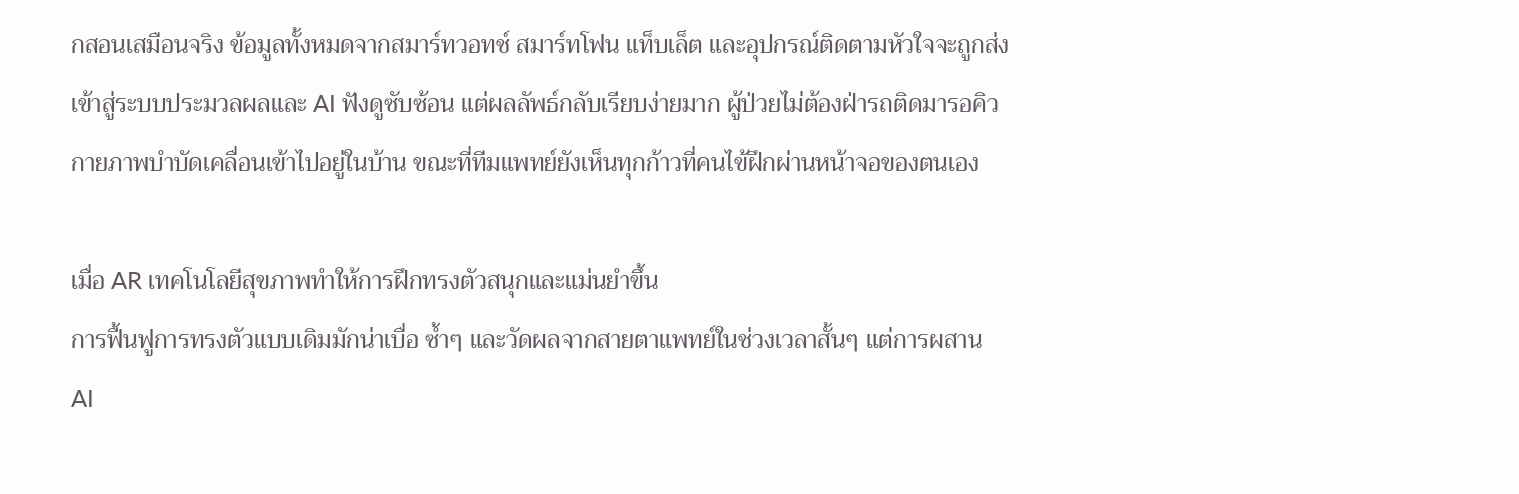กสอนเสมือนจริง ข้อมูลทั้งหมดจากสมาร์ทวอทช์ สมาร์ทโฟน แท็บเล็ต และอุปกรณ์ติดตามหัวใจจะถูกส่งเข้าสู่ระบบประมวลผลและ AI ฟังดูซับซ้อน แต่ผลลัพธ์กลับเรียบง่ายมาก ผู้ป่วยไม่ต้องฝ่ารถติดมารอคิว กายภาพบำบัดเคลื่อนเข้าไปอยู่ในบ้าน ขณะที่ทีมแพทย์ยังเห็นทุกก้าวที่คนไข้ฝึกผ่านหน้าจอของตนเอง

เมื่อ AR เทคโนโลยีสุขภาพทำให้การฝึกทรงตัวสนุกและแม่นยำขึ้น
การฟื้นฟูการทรงตัวแบบเดิมมักน่าเบื่อ ซ้ำๆ และวัดผลจากสายตาแพทย์ในช่วงเวลาสั้นๆ แต่การผสาน AI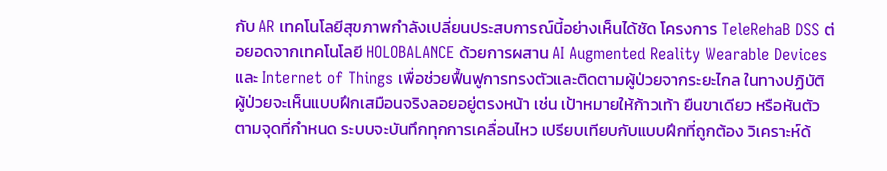กับ AR เทคโนโลยีสุขภาพกำลังเปลี่ยนประสบการณ์นี้อย่างเห็นได้ชัด โครงการ TeleRehaB DSS ต่อยอดจากเทคโนโลยี HOLOBALANCE ด้วยการผสาน AI Augmented Reality Wearable Devices และ Internet of Things เพื่อช่วยฟื้นฟูการทรงตัวและติดตามผู้ป่วยจากระยะไกล ในทางปฏิบัติ ผู้ป่วยจะเห็นแบบฝึกเสมือนจริงลอยอยู่ตรงหน้า เช่น เป้าหมายให้ก้าวเท้า ยืนขาเดียว หรือหันตัวตามจุดที่กำหนด ระบบจะบันทึกทุกการเคลื่อนไหว เปรียบเทียบกับแบบฝึกที่ถูกต้อง วิเคราะห์ด้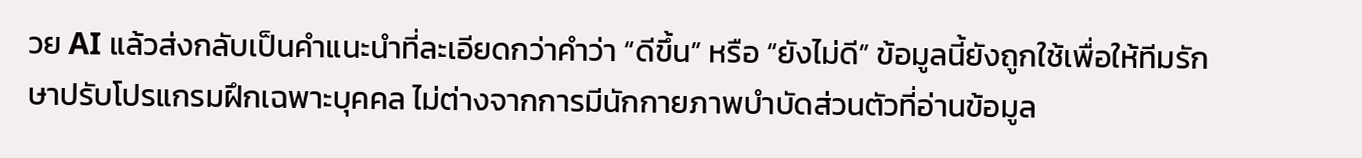วย AI แล้วส่งกลับเป็นคำแนะนำที่ละเอียดกว่าคำว่า “ดีขึ้น” หรือ “ยังไม่ดี” ข้อมูลนี้ยังถูกใช้เพื่อให้ทีมรักษาปรับโปรแกรมฝึกเฉพาะบุคคล ไม่ต่างจากการมีนักกายภาพบำบัดส่วนตัวที่อ่านข้อมูล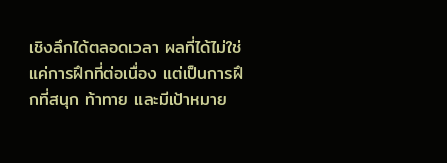เชิงลึกได้ตลอดเวลา ผลที่ได้ไม่ใช่แค่การฝึกที่ต่อเนื่อง แต่เป็นการฝึกที่สนุก ท้าทาย และมีเป้าหมาย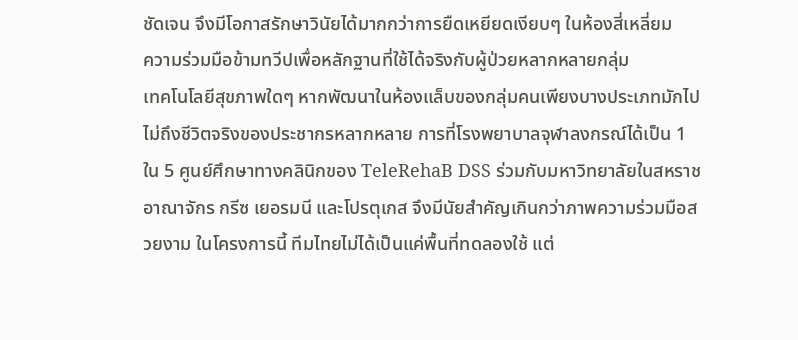ชัดเจน จึงมีโอกาสรักษาวินัยได้มากกว่าการยืดเหยียดเงียบๆ ในห้องสี่เหลี่ยม
ความร่วมมือข้ามทวีปเพื่อหลักฐานที่ใช้ได้จริงกับผู้ป่วยหลากหลายกลุ่ม
เทคโนโลยีสุขภาพใดๆ หากพัฒนาในห้องแล็บของกลุ่มคนเพียงบางประเภทมักไปไม่ถึงชีวิตจริงของประชากรหลากหลาย การที่โรงพยาบาลจุฬาลงกรณ์ได้เป็น 1 ใน 5 ศูนย์ศึกษาทางคลินิกของ TeleRehaB DSS ร่วมกับมหาวิทยาลัยในสหราชอาณาจักร กรีซ เยอรมนี และโปรตุเกส จึงมีนัยสำคัญเกินกว่าภาพความร่วมมือสวยงาม ในโครงการนี้ ทีมไทยไม่ได้เป็นแค่พื้นที่ทดลองใช้ แต่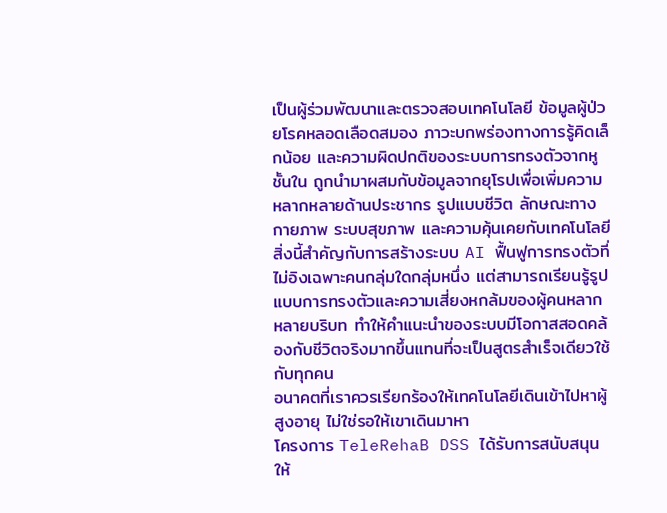เป็นผู้ร่วมพัฒนาและตรวจสอบเทคโนโลยี ข้อมูลผู้ป่วยโรคหลอดเลือดสมอง ภาวะบกพร่องทางการรู้คิดเล็กน้อย และความผิดปกติของระบบการทรงตัวจากหูชั้นใน ถูกนำมาผสมกับข้อมูลจากยุโรปเพื่อเพิ่มความหลากหลายด้านประชากร รูปแบบชีวิต ลักษณะทางกายภาพ ระบบสุขภาพ และความคุ้นเคยกับเทคโนโลยี สิ่งนี้สำคัญกับการสร้างระบบ AI ฟื้นฟูการทรงตัวที่ไม่อิงเฉพาะคนกลุ่มใดกลุ่มหนึ่ง แต่สามารถเรียนรู้รูปแบบการทรงตัวและความเสี่ยงหกล้มของผู้คนหลากหลายบริบท ทำให้คำแนะนำของระบบมีโอกาสสอดคล้องกับชีวิตจริงมากขึ้นแทนที่จะเป็นสูตรสำเร็จเดียวใช้กับทุกคน
อนาคตที่เราควรเรียกร้องให้เทคโนโลยีเดินเข้าไปหาผู้สูงอายุ ไม่ใช่รอให้เขาเดินมาหา
โครงการ TeleRehaB DSS ได้รับการสนับสนุนให้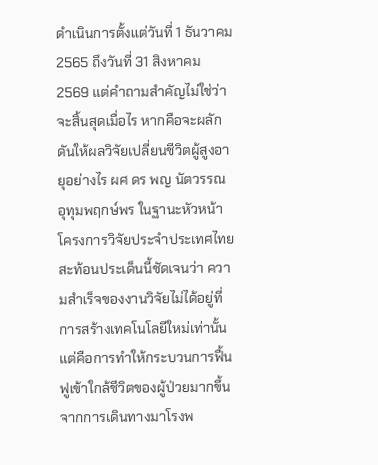ดำเนินการตั้งแต่วันที่ 1 ธันวาคม 2565 ถึงวันที่ 31 สิงหาคม 2569 แต่คำถามสำคัญไม่ใช่ว่าจะสิ้นสุดเมื่อไร หากคือจะผลักดันให้ผลวิจัยเปลี่ยนชีวิตผู้สูงอายุอย่างไร ผศ ดร พญ นัตวรรณ อุทุมพฤกษ์พร ในฐานะหัวหน้าโครงการวิจัยประจำประเทศไทยสะท้อนประเด็นนี้ชัดเจนว่า ความสำเร็จของงานวิจัยไม่ได้อยู่ที่การสร้างเทคโนโลยีใหม่เท่านั้น แต่คือการทำให้กระบวนการฟื้นฟูเข้าใกล้ชีวิตของผู้ป่วยมากขึ้น จากการเดินทางมาโรงพ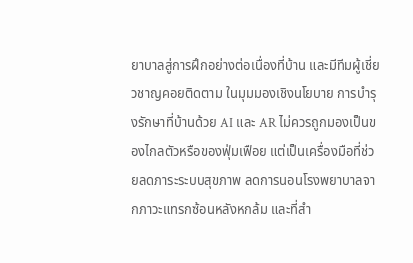ยาบาลสู่การฝึกอย่างต่อเนื่องที่บ้าน และมีทีมผู้เชี่ยวชาญคอยติดตาม ในมุมมองเชิงนโยบาย การบำรุงรักษาที่บ้านด้วย AI และ AR ไม่ควรถูกมองเป็นของไกลตัวหรือของฟุ่มเฟือย แต่เป็นเครื่องมือที่ช่วยลดภาระระบบสุขภาพ ลดการนอนโรงพยาบาลจากภาวะแทรกซ้อนหลังหกล้ม และที่สำ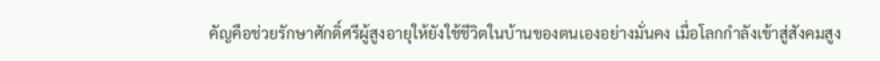คัญคือช่วยรักษาศักดิ์ศรีผู้สูงอายุให้ยังใช้ชีวิตในบ้านของตนเองอย่างมั่นคง เมื่อโลกกำลังเข้าสู่สังคมสูง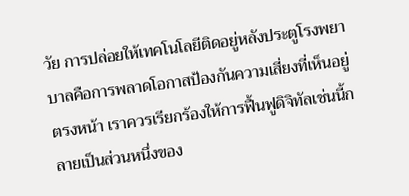วัย การปล่อยให้เทคโนโลยีติดอยู่หลังประตูโรงพยาบาลคือการพลาดโอกาสป้องกันความเสี่ยงที่เห็นอยู่ตรงหน้า เราควรเรียกร้องให้การฟื้นฟูดิจิทัลเช่นนี้กลายเป็นส่วนหนึ่งของ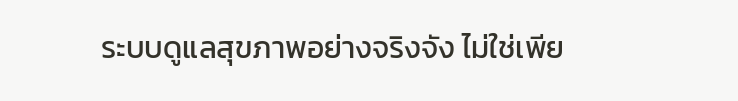ระบบดูแลสุขภาพอย่างจริงจัง ไม่ใช่เพีย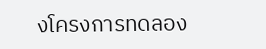งโครงการทดลอง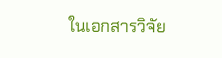ในเอกสารวิจัย